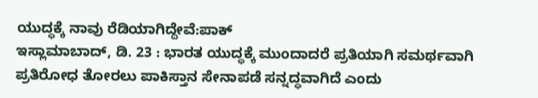ಯುದ್ಧಕ್ಕೆ ನಾವು ರೆಡಿಯಾಗಿದ್ದೇವೆ:ಪಾಕ್
ಇಸ್ಲಾಮಾಬಾದ್, ಡಿ. 23 : ಭಾರತ ಯುದ್ಧಕ್ಕೆ ಮುಂದಾದರೆ ಪ್ರತಿಯಾಗಿ ಸಮರ್ಥವಾಗಿ ಪ್ರತಿರೋಧ ತೋರಲು ಪಾಕಿಸ್ತಾನ ಸೇನಾಪಡೆ ಸನ್ನದ್ಧವಾಗಿದೆ ಎಂದು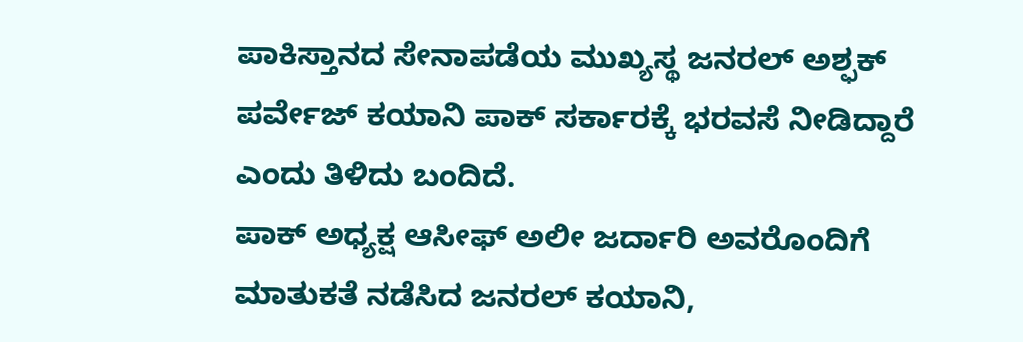ಪಾಕಿಸ್ತಾನದ ಸೇನಾಪಡೆಯ ಮುಖ್ಯಸ್ಥ ಜನರಲ್ ಅಶ್ಫಕ್ ಪರ್ವೇಜ್ ಕಯಾನಿ ಪಾಕ್ ಸರ್ಕಾರಕ್ಕೆ ಭರವಸೆ ನೀಡಿದ್ದಾರೆ ಎಂದು ತಿಳಿದು ಬಂದಿದೆ.
ಪಾಕ್ ಅಧ್ಯಕ್ಷ ಆಸೀಫ್ ಅಲೀ ಜರ್ದಾರಿ ಅವರೊಂದಿಗೆ ಮಾತುಕತೆ ನಡೆಸಿದ ಜನರಲ್ ಕಯಾನಿ,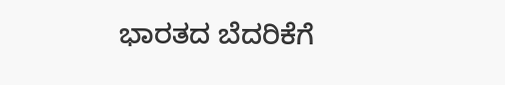ಭಾರತದ ಬೆದರಿಕೆಗೆ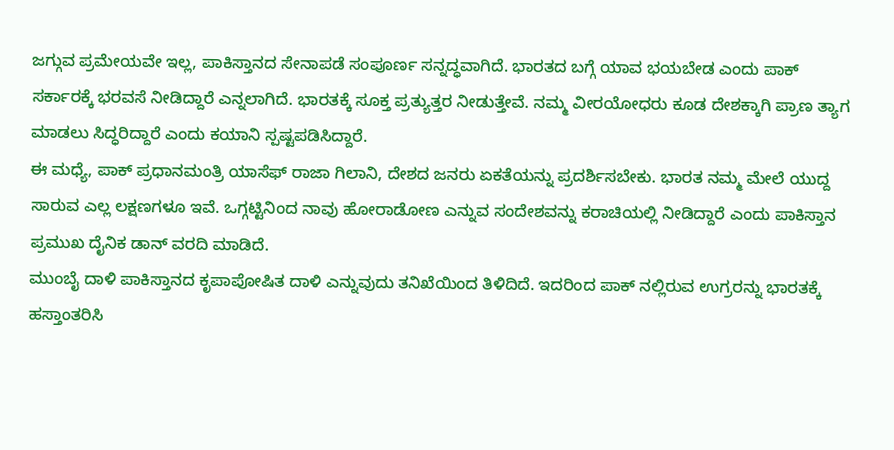ಜಗ್ಗುವ ಪ್ರಮೇಯವೇ ಇಲ್ಲ, ಪಾಕಿಸ್ತಾನದ ಸೇನಾಪಡೆ ಸಂಪೂರ್ಣ ಸನ್ನದ್ಧವಾಗಿದೆ. ಭಾರತದ ಬಗ್ಗೆ ಯಾವ ಭಯಬೇಡ ಎಂದು ಪಾಕ್ ಸರ್ಕಾರಕ್ಕೆ ಭರವಸೆ ನೀಡಿದ್ದಾರೆ ಎನ್ನಲಾಗಿದೆ. ಭಾರತಕ್ಕೆ ಸೂಕ್ತ ಪ್ರತ್ಯುತ್ತರ ನೀಡುತ್ತೇವೆ. ನಮ್ಮ ವೀರಯೋಧರು ಕೂಡ ದೇಶಕ್ಕಾಗಿ ಪ್ರಾಣ ತ್ಯಾಗ ಮಾಡಲು ಸಿದ್ಧರಿದ್ದಾರೆ ಎಂದು ಕಯಾನಿ ಸ್ಪಷ್ಟಪಡಿಸಿದ್ದಾರೆ.
ಈ ಮಧ್ಯೆ, ಪಾಕ್ ಪ್ರಧಾನಮಂತ್ರಿ ಯಾಸೆಫ್ ರಾಜಾ ಗಿಲಾನಿ, ದೇಶದ ಜನರು ಏಕತೆಯನ್ನು ಪ್ರದರ್ಶಿಸಬೇಕು. ಭಾರತ ನಮ್ಮ ಮೇಲೆ ಯುದ್ದ ಸಾರುವ ಎಲ್ಲ ಲಕ್ಷಣಗಳೂ ಇವೆ. ಒಗ್ಗಟ್ಟಿನಿಂದ ನಾವು ಹೋರಾಡೋಣ ಎನ್ನುವ ಸಂದೇಶವನ್ನು ಕರಾಚಿಯಲ್ಲಿ ನೀಡಿದ್ದಾರೆ ಎಂದು ಪಾಕಿಸ್ತಾನ ಪ್ರಮುಖ ದೈನಿಕ ಡಾನ್ ವರದಿ ಮಾಡಿದೆ.
ಮುಂಬೈ ದಾಳಿ ಪಾಕಿಸ್ತಾನದ ಕೃಪಾಪೋಷಿತ ದಾಳಿ ಎನ್ನುವುದು ತನಿಖೆಯಿಂದ ತಿಳಿದಿದೆ. ಇದರಿಂದ ಪಾಕ್ ನಲ್ಲಿರುವ ಉಗ್ರರನ್ನು ಭಾರತಕ್ಕೆ ಹಸ್ತಾಂತರಿಸಿ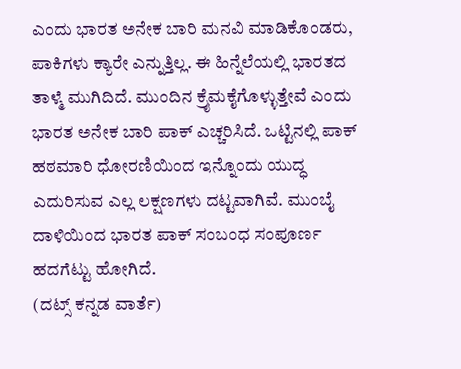ಎಂದು ಭಾರತ ಅನೇಕ ಬಾರಿ ಮನವಿ ಮಾಡಿಕೊಂಡರು, ಪಾಕಿಗಳು ಕ್ಯಾರೇ ಎನ್ನುತ್ತಿಲ್ಲ. ಈ ಹಿನ್ನೆಲೆಯಲ್ಲಿ ಭಾರತದ ತಾಳ್ಮೆ ಮುಗಿದಿದೆ. ಮುಂದಿನ ಕ್ರೈಮಕೈಗೊಳ್ಳುತ್ತೇವೆ ಎಂದು ಭಾರತ ಅನೇಕ ಬಾರಿ ಪಾಕ್ ಎಚ್ಚರಿಸಿದೆ. ಒಟ್ಟಿನಲ್ಲಿ ಪಾಕ್ ಹಠಮಾರಿ ಧೋರಣಿಯಿಂದ ಇನ್ನೊಂದು ಯುದ್ಧ ಎದುರಿಸುವ ಎಲ್ಲ ಲಕ್ಷಣಗಳು ದಟ್ಟವಾಗಿವೆ. ಮುಂಬೈ ದಾಳಿಯಿಂದ ಭಾರತ ಪಾಕ್ ಸಂಬಂಧ ಸಂಪೂರ್ಣ ಹದಗೆಟ್ಟು ಹೋಗಿದೆ.
(ದಟ್ಸ್ ಕನ್ನಡ ವಾರ್ತೆ)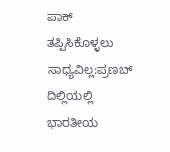ಪಾಕ್ ತಪ್ಪಿಸಿಕೊಳ್ಳಲು ಸಾಧ್ಯವಿಲ್ಲ:ಪ್ರಣಬ್
ದಿಲ್ಲಿಯಲ್ಲಿ ಭಾರತೀಯ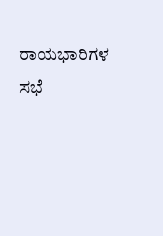ರಾಯಭಾರಿಗಳ ಸಭೆ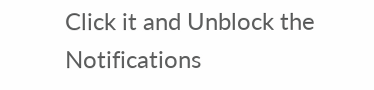Click it and Unblock the Notifications